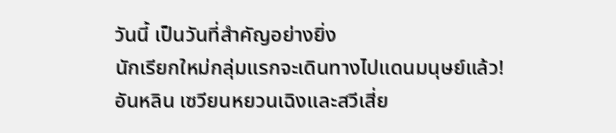วันนี้ เป็นวันที่สำคัญอย่างยิ่ง
นักเรียกใหม่กลุ่มแรกจะเดินทางไปแดนมนุษย์แล้ว!
อันหลิน เซวียนหยวนเฉิงและสวีเสี่ย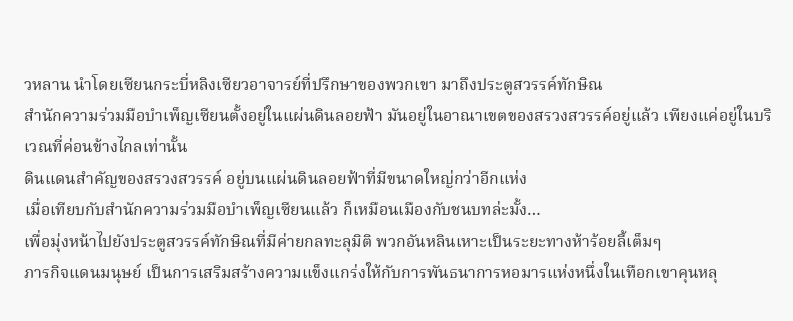วหลาน นำโดยเซียนกระบี่หลิงเซียวอาจารย์ที่ปรึกษาของพวกเขา มาถึงประตูสวรรค์ทักษิณ
สำนักความร่วมมือบำเพ็ญเซียนตั้งอยู่ในแผ่นดินลอยฟ้า มันอยู่ในอาณาเขตของสรวงสวรรค์อยู่แล้ว เพียงแค่อยู่ในบริเวณที่ค่อนข้างไกลเท่านั้น
ดินแดนสำคัญของสรวงสวรรค์ อยู่บนแผ่นดินลอยฟ้าที่มีขนาดใหญ่กว่าอีกแห่ง
เมื่อเทียบกับสำนักความร่วมมือบำเพ็ญเซียนแล้ว ก็เหมือนเมืองกับชนบทล่ะมั้ง…
เพื่อมุ่งหน้าไปยังประตูสวรรค์ทักษิณที่มีค่ายกลทะลุมิติ พวกอันหลินเหาะเป็นระยะทางห้าร้อยลี้เต็มๆ
ภารกิจแดนมนุษย์ เป็นการเสริมสร้างความแข็งแกร่งให้กับการพันธนาการหอมารแห่งหนึ่งในเทือกเขาคุนหลุ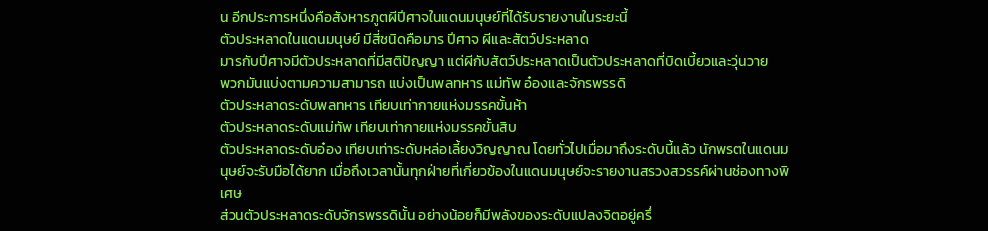น อีกประการหนึ่งคือสังหารภูตผีปีศาจในแดนมนุษย์ที่ได้รับรายงานในระยะนี้
ตัวประหลาดในแดนมนุษย์ มีสี่ชนิดคือมาร ปีศาจ ผีและสัตว์ประหลาด
มารกับปีศาจมีตัวประหลาดที่มีสติปัญญา แต่ผีกับสัตว์ประหลาดเป็นตัวประหลาดที่บิดเบี้ยวและวุ่นวาย
พวกมันแบ่งตามความสามารถ แบ่งเป็นพลทหาร แม่ทัพ อ๋องและจักรพรรดิ
ตัวประหลาดระดับพลทหาร เทียบเท่ากายแห่งมรรคขั้นห้า
ตัวประหลาดระดับแม่ทัพ เทียบเท่ากายแห่งมรรคขั้นสิบ
ตัวประหลาดระดับอ๋อง เทียบเท่าระดับหล่อเลี้ยงวิญญาณ โดยทั่วไปเมื่อมาถึงระดับนี้แล้ว นักพรตในแดนมนุษย์จะรับมือได้ยาก เมื่อถึงเวลานั้นทุกฝ่ายที่เกี่ยวข้องในแดนมนุษย์จะรายงานสรวงสวรรค์ผ่านช่องทางพิเศษ
ส่วนตัวประหลาดระดับจักรพรรดินั้น อย่างน้อยก็มีพลังของระดับแปลงจิตอยู่ครึ่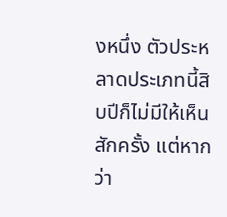งหนึ่ง ตัวประหลาดประเภทนี้สิบปีก็ไม่มีให้เห็นสักครั้ง แต่หากว่า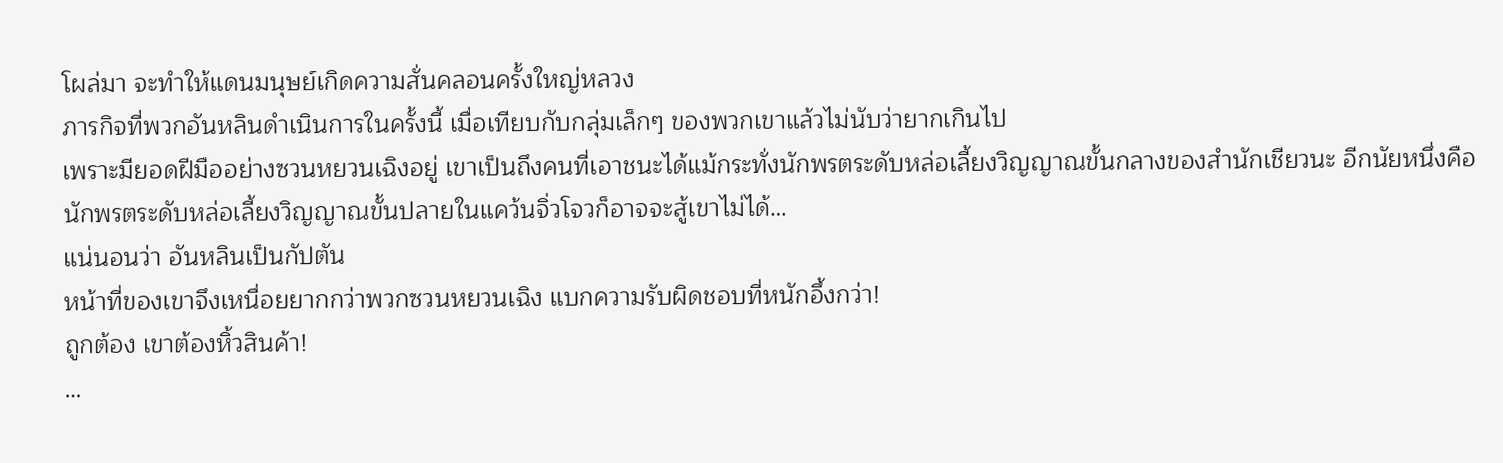โผล่มา จะทำให้แดนมนุษย์เกิดความสั่นคลอนครั้งใหญ่หลวง
ภารกิจที่พวกอันหลินดำเนินการในครั้งนี้ เมื่อเทียบกับกลุ่มเล็กๆ ของพวกเขาแล้วไม่นับว่ายากเกินไป
เพราะมียอดฝีมืออย่างซวนหยวนเฉิงอยู่ เขาเป็นถึงคนที่เอาชนะได้แม้กระทั่งนักพรตระดับหล่อเลี้ยงวิญญาณขั้นกลางของสำนักเชียวนะ อีกนัยหนึ่งคือ นักพรตระดับหล่อเลี้ยงวิญญาณขั้นปลายในแคว้นจิ่วโจวก็อาจจะสู้เขาไม่ได้…
แน่นอนว่า อันหลินเป็นกัปตัน
หน้าที่ของเขาจึงเหนื่อยยากกว่าพวกซวนหยวนเฉิง แบกความรับผิดชอบที่หนักอึ้งกว่า!
ถูกต้อง เขาต้องหิ้วสินค้า!
…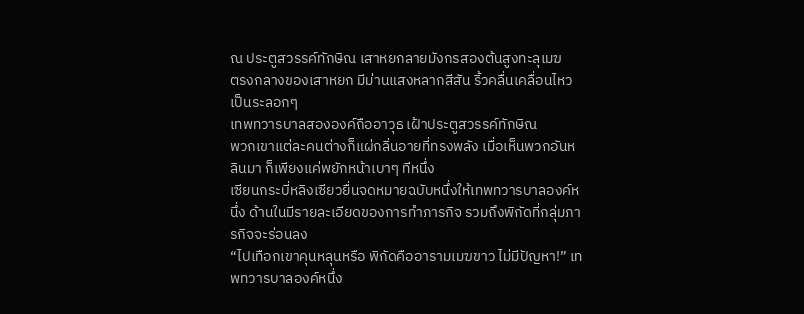ณ ประตูสวรรค์ทักษิณ เสาหยกลายมังกรสองต้นสูงทะลุเมฆ
ตรงกลางของเสาหยก มีม่านแสงหลากสีสัน ริ้วคลื่นเคลื่อนไหวเป็นระลอกๆ
เทพทวารบาลสององค์ถืออาวุธ เฝ้าประตูสวรรค์ทักษิณ
พวกเขาแต่ละคนต่างก็แผ่กลิ่นอายที่ทรงพลัง เมื่อเห็นพวกอันหลินมา ก็เพียงแค่พยักหน้าเบาๆ ทีหนึ่ง
เซียนกระบี่หลิงเซียวยื่นจดหมายฉบับหนึ่งให้เทพทวารบาลองค์หนึ่ง ด้านในมีรายละเอียดของการทำภารกิจ รวมถึงพิกัดที่กลุ่มภารกิจจะร่อนลง
“ไปเทือกเขาคุนหลุนหรือ พิกัดคืออารามเมฆขาว ไม่มีปัญหา!” เทพทวารบาลองค์หนึ่ง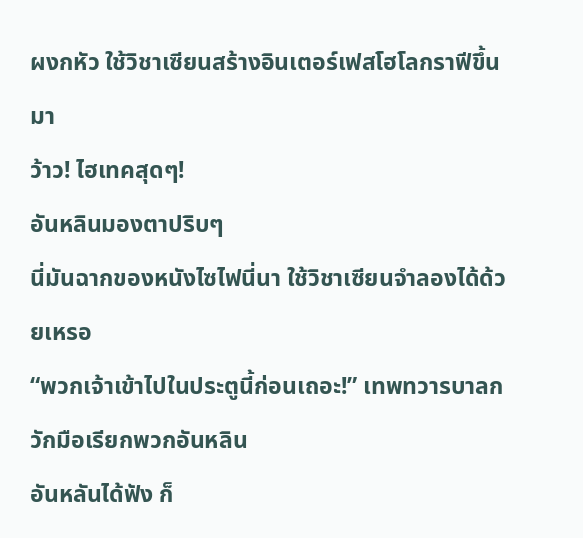ผงกหัว ใช้วิชาเซียนสร้างอินเตอร์เฟสโฮโลกราฟีขึ้นมา
ว้าว! ไฮเทคสุดๆ!
อันหลินมองตาปริบๆ
นี่มันฉากของหนังไซไฟนี่นา ใช้วิชาเซียนจำลองได้ด้วยเหรอ
“พวกเจ้าเข้าไปในประตูนี้ก่อนเถอะ!” เทพทวารบาลกวักมือเรียกพวกอันหลิน
อันหลันได้ฟัง ก็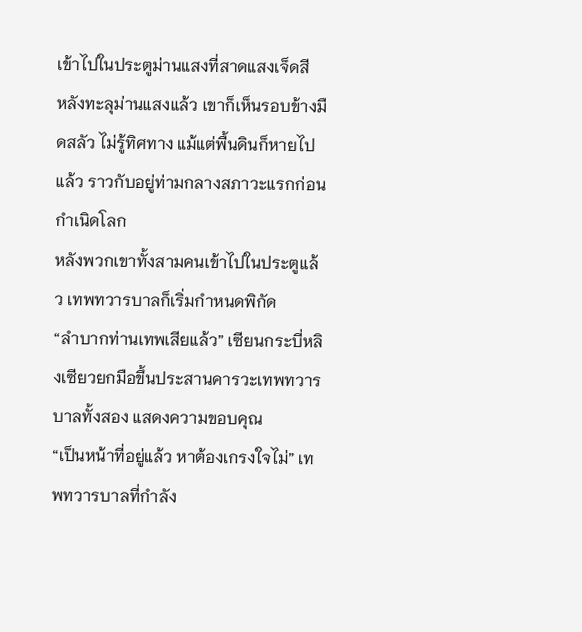เข้าไปในประตูม่านแสงที่สาดแสงเจ็ดสี
หลังทะลุม่านแสงแล้ว เขาก็เห็นรอบข้างมืดสลัว ไม่รู้ทิศทาง แม้แต่พื้นดินก็หายไปแล้ว ราวกับอยู่ท่ามกลางสภาวะแรกก่อนกำเนิดโลก
หลังพวกเขาทั้งสามคนเข้าไปในประตูแล้ว เทพทวารบาลก็เริ่มกำหนดพิกัด
“ลำบากท่านเทพเสียแล้ว” เซียนกระบี่หลิงเซียวยกมือขึ้นประสานคารวะเทพทวารบาลทั้งสอง แสดงความขอบคุณ
“เป็นหน้าที่อยู่แล้ว หาต้องเกรงใจไม่” เทพทวารบาลที่กำลัง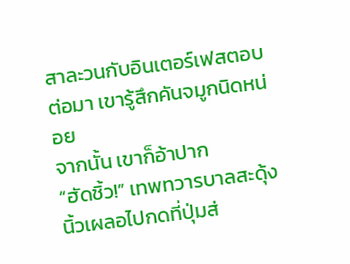สาละวนกับอินเตอร์เฟสตอบ
ต่อมา เขารู้สึกคันจมูกนิดหน่อย
จากนั้น เขาก็อ้าปาก
“ฮัดชิ้ว!” เทพทวารบาลสะดุ้ง นิ้วเผลอไปกดที่ปุ่มส่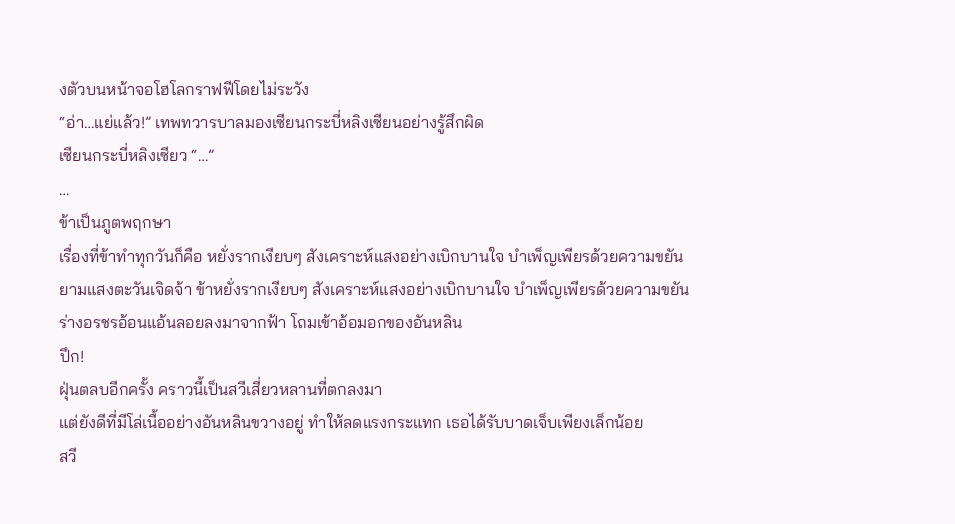งตัวบนหน้าจอโฮโลกราฟฟีโดยไม่ระวัง
“อ่า…แย่แล้ว!” เทพทวารบาลมองเซียนกระบี่หลิงเซียนอย่างรู้สึกผิด
เซียนกระบี่หลิงเซียว “…”
…
ข้าเป็นภูตพฤกษา
เรื่องที่ข้าทำทุกวันก็คือ หยั่งรากเงียบๆ สังเคราะห์แสงอย่างเบิกบานใจ บำเพ็ญเพียรด้วยความขยัน
ยามแสงตะวันเจิดจ้า ข้าหยั่งรากเงียบๆ สังเคราะห์แสงอย่างเบิกบานใจ บำเพ็ญเพียรด้วยความขยัน
ร่างอรชรอ้อนแอ้นลอยลงมาจากฟ้า โถมเข้าอ้อมอกของอันหลิน
ปึก!
ฝุ่นตลบอีกครั้ง คราวนี้เป็นสวีเสี่ยวหลานที่ตกลงมา
แต่ยังดีที่มีโล่เนื้ออย่างอันหลินขวางอยู่ ทำให้ลดแรงกระแทก เธอได้รับบาดเจ็บเพียงเล็กน้อย
สวี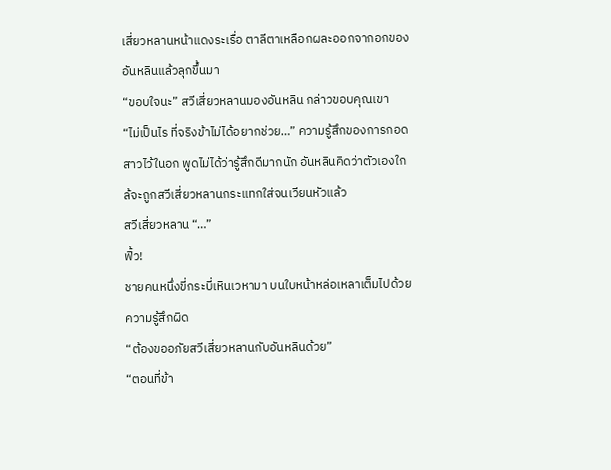เสี่ยวหลานหน้าแดงระเรื่อ ตาลีตาเหลือกผละออกจากอกของอันหลินแล้วลุกขึ้นมา
“ขอบใจนะ” สวีเสี่ยวหลานมองอันหลิน กล่าวขอบคุณเขา
“ไม่เป็นไร ที่จริงข้าไม่ได้อยากช่วย…” ความรู้สึกของการกอดสาวไว้ในอก พูดไม่ได้ว่ารู้สึกดีมากนัก อันหลินคิดว่าตัวเองใกล้จะถูกสวีเสี่ยวหลานกระแทกใส่จนเวียนหัวแล้ว
สวีเสี่ยวหลาน “…”
ฟิ้ว!
ชายคนหนึ่งขี่กระบี่เหินเวหามา บนใบหน้าหล่อเหลาเต็มไปด้วยความรู้สึกผิด
“ต้องขออภัยสวีเสี่ยวหลานกับอันหลินด้วย”
“ตอนที่ข้า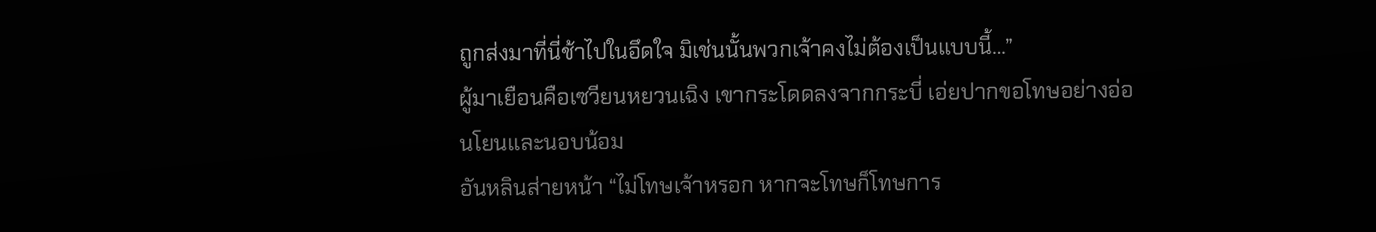ถูกส่งมาที่นี่ช้าไปในอึดใจ มิเช่นนั้นพวกเจ้าคงไม่ต้องเป็นแบบนี้…”
ผู้มาเยือนคือเซวียนหยวนเฉิง เขากระโดดลงจากกระบี่ เอ่ยปากขอโทษอย่างอ่อนโยนและนอบน้อม
อันหลินส่ายหน้า “ไม่โทษเจ้าหรอก หากจะโทษก็โทษการ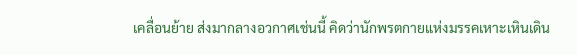เคลื่อนย้าย ส่งมากลางอวกาศเช่นนี้ คิดว่านักพรตกายแห่งมรรคเหาะเหินเดิน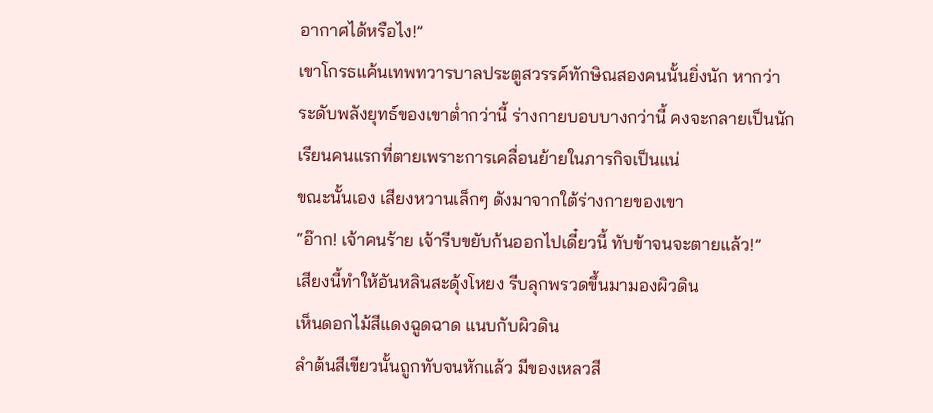อากาศได้หรือไง!”
เขาโกรธแค้นเทพทวารบาลประตูสวรรค์ทักษิณสองคนนั้นยิ่งนัก หากว่าระดับพลังยุทธ์ของเขาต่ำกว่านี้ ร่างกายบอบบางกว่านี้ คงจะกลายเป็นนักเรียนคนแรกที่ตายเพราะการเคลื่อนย้ายในภารกิจเป็นแน่
ขณะนั้นเอง เสียงหวานเล็กๆ ดังมาจากใต้ร่างกายของเขา
“อ๊าก! เจ้าคนร้าย เจ้ารีบขยับก้นออกไปเดี๋ยวนี้ ทับข้าจนจะตายแล้ว!”
เสียงนี้ทำให้อันหลินสะดุ้งโหยง รีบลุกพรวดขึ้นมามองผิวดิน
เห็นดอกไม้สีแดงฉูดฉาด แนบกับผิวดิน
ลำต้นสีเขียวนั้นถูกทับจนหักแล้ว มีของเหลวสี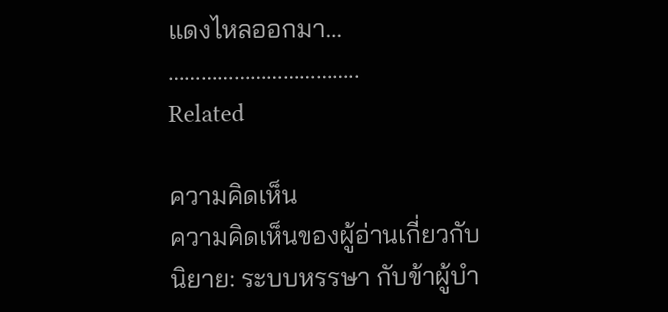แดงไหลออกมา…
……………………………..
Related

ความคิดเห็น
ความคิดเห็นของผู้อ่านเกี่ยวกับนิยาย: ระบบหรรษา กับข้าผู้บำ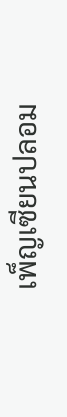เพ็ญเซียนปลอม